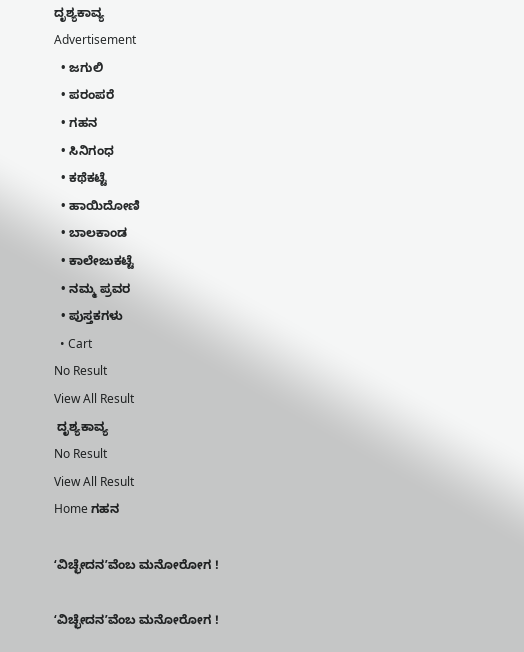ದೃಶ್ಯಕಾವ್ಯ
Advertisement
  • ಜಗುಲಿ
  • ಪರಂಪರೆ
  • ಗಹನ
  • ಸಿನಿಗಂಧ
  • ಕಥೆಕಟ್ಟೆ
  • ಹಾಯಿದೋಣಿ
  • ಬಾಲಕಾಂಡ
  • ಕಾಲೇಜುಕಟ್ಟೆ
  • ನಮ್ಮ ಪ್ರವರ
  • ಪುಸ್ತಕಗಳು
  • Cart
No Result
View All Result
 ದೃಶ್ಯಕಾವ್ಯ
No Result
View All Result
Home ಗಹನ

ʻವಿಚ್ಛೇದನʼವೆಂಬ ಮನೋರೋಗ !

ʻವಿಚ್ಛೇದನʼವೆಂಬ ಮನೋರೋಗ !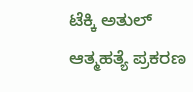ಟೆಕ್ಕಿ ಅತುಲ್‌ ಆತ್ಮಹತ್ಯೆ ಪ್ರಕರಣ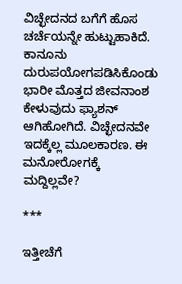ವಿಚ್ಛೇದನದ ಬಗೆಗೆ ಹೊಸ ಚರ್ಚೆಯನ್ನೇ ಹುಟ್ಟುಹಾಕಿದೆ. ಕಾನೂನು ದುರುಪಯೋಗಪಡಿಸಿಕೊಂಡು ಭಾರೀ ಮೊತ್ತದ ಜೀವನಾಂಶ ಕೇಳುವುದು ಫ್ಯಾಶನ್‌ ಆಗಿಹೋಗಿದೆ. ವಿಚ್ಛೇದನವೇ ಇದಕ್ಕೆಲ್ಲ ಮೂಲಕಾರಣ. ಈ ಮನೋರೋಗಕ್ಕೆ ಮದ್ದಿಲ್ಲವೇ?

***

ಇತ್ತೀಚೆಗೆ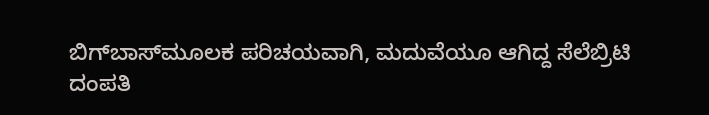ಬಿಗ್‌ಬಾಸ್‌ಮೂಲಕ ಪರಿಚಯವಾಗಿ, ಮದುವೆಯೂ ಆಗಿದ್ದ ಸೆಲೆಬ್ರಿಟಿ ದಂಪತಿ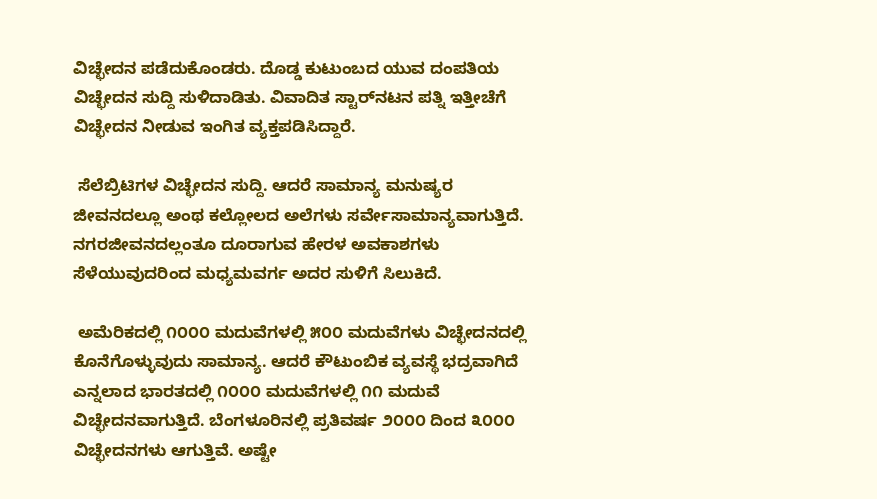ವಿಚ್ಛೇದನ ಪಡೆದುಕೊಂಡರು. ದೊಡ್ಡ ಕುಟುಂಬದ ಯುವ ದಂಪತಿಯ ವಿಚ್ಛೇದನ ಸುದ್ದಿ ಸುಳಿದಾಡಿತು. ವಿವಾದಿತ ಸ್ಟಾರ್‌ನಟನ ಪತ್ನಿ ಇತ್ತೀಚೆಗೆ ವಿಚ್ಛೇದನ ನೀಡುವ ಇಂಗಿತ ವ್ಯಕ್ತಪಡಿಸಿದ್ದಾರೆ.

 ಸೆಲೆಬ್ರಿಟಿಗಳ ವಿಚ್ಛೇದನ ಸುದ್ದಿ. ಆದರೆ ಸಾಮಾನ್ಯ ಮನುಷ್ಯರ ಜೀವನದಲ್ಲೂ ಅಂಥ ಕಲ್ಲೋಲದ ಅಲೆಗಳು ಸರ್ವೇಸಾಮಾನ್ಯವಾಗುತ್ತಿದೆ. ನಗರಜೀವನದಲ್ಲಂತೂ ದೂರಾಗುವ ಹೇರಳ ಅವಕಾಶಗಳು ಸೆಳೆಯುವುದರಿಂದ ಮಧ್ಯಮವರ್ಗ ಅದರ ಸುಳಿಗೆ ಸಿಲುಕಿದೆ.

 ಅಮೆರಿಕದಲ್ಲಿ ೧೦೦೦ ಮದುವೆಗಳಲ್ಲಿ ೫೦೦ ಮದುವೆಗಳು ವಿಚ್ಛೇದನದಲ್ಲಿ ಕೊನೆಗೊಳ್ಳುವುದು ಸಾಮಾನ್ಯ. ಆದರೆ ಕೌಟುಂಬಿಕ ವ್ಯವಸ್ಥೆ ಭದ್ರವಾಗಿದೆ ಎನ್ನಲಾದ ಭಾರತದಲ್ಲಿ ೧೦೦೦ ಮದುವೆಗಳಲ್ಲಿ ೧೧ ಮದುವೆ ವಿಚ್ಛೇದನವಾಗುತ್ತಿದೆ. ಬೆಂಗಳೂರಿನಲ್ಲಿ ಪ್ರತಿವರ್ಷ ೨೦೦೦ ದಿಂದ ೩೦೦೦ ವಿಚ್ಛೇದನಗಳು ಆಗುತ್ತಿವೆ. ಅಷ್ಟೇ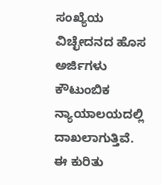ಸಂಖ್ಯೆಯ ವಿಚ್ಛೇದನದ ಹೊಸ ಅರ್ಜಿಗಳು ಕೌಟುಂಬಿಕ ನ್ಯಾಯಾಲಯದಲ್ಲಿ ದಾಖಲಾಗುತ್ತಿವೆ. ಈ ಕುರಿತು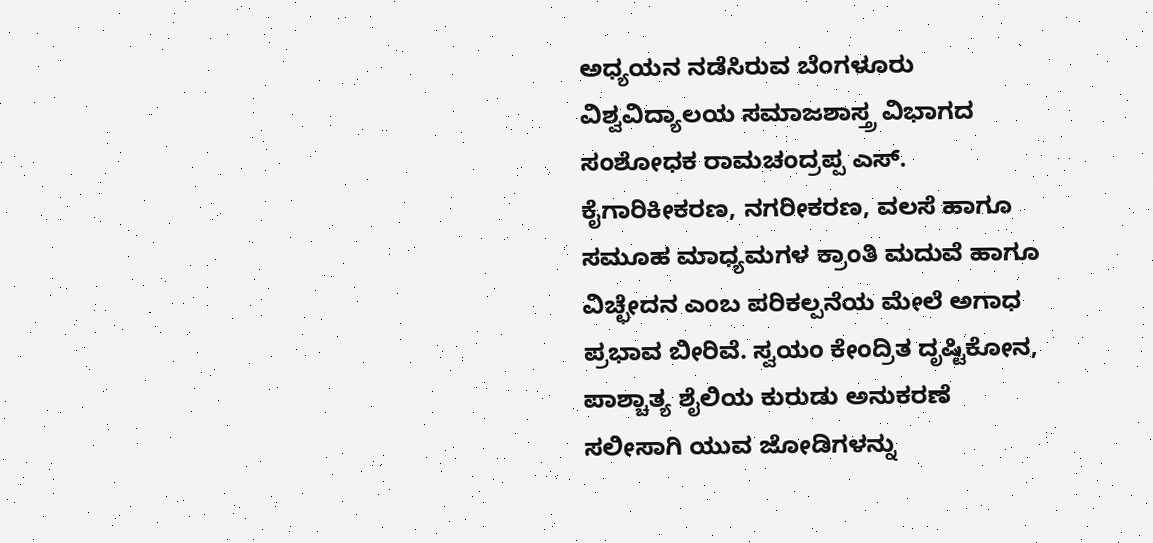ಅಧ್ಯಯನ ನಡೆಸಿರುವ ಬೆಂಗಳೂರು ವಿಶ್ವವಿದ್ಯಾಲಯ ಸಮಾಜಶಾಸ್ತ್ರ ವಿಭಾಗದ ಸಂಶೋಧಕ ರಾಮಚಂದ್ರಪ್ಪ ಎಸ್‌.   ಕೈಗಾರಿಕೀಕರಣ, ನಗರೀಕರಣ, ವಲಸೆ ಹಾಗೂ ಸಮೂಹ ಮಾಧ್ಯಮಗಳ ಕ್ರಾಂತಿ ಮದುವೆ ಹಾಗೂ ವಿಚ್ಛೇದನ ಎಂಬ ಪರಿಕಲ್ಪನೆಯ ಮೇಲೆ ಅಗಾಧ ಪ್ರಭಾವ ಬೀರಿವೆ. ಸ್ವಯಂ ಕೇಂದ್ರಿತ ದೃಷ್ಟಿಕೋನ, ಪಾಶ್ಚಾತ್ಯ ಶೈಲಿಯ ಕುರುಡು ಅನುಕರಣೆ ಸಲೀಸಾಗಿ ಯುವ ಜೋಡಿಗಳನ್ನು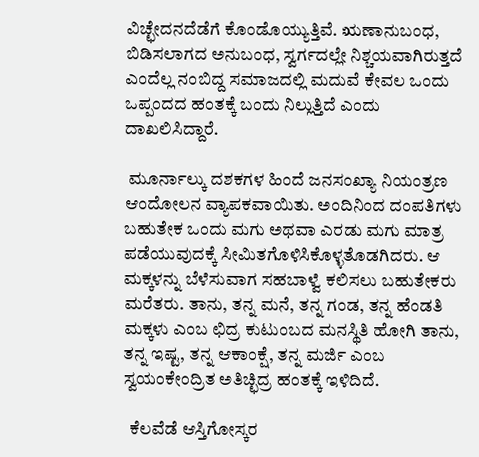ವಿಚ್ಛೇದನದೆಡೆಗೆ ಕೊಂಡೊಯ್ಯುತ್ತಿವೆ. ಋಣಾನುಬಂಧ, ಬಿಡಿಸಲಾಗದ ಅನುಬಂಧ, ಸ್ವರ್ಗದಲ್ಲೇ ನಿಶ್ಚಯವಾಗಿರುತ್ತದೆ ಎಂದೆಲ್ಲ ನಂಬಿದ್ದ ಸಮಾಜದಲ್ಲಿ ಮದುವೆ ಕೇವಲ ಒಂದು ಒಪ್ಪಂದದ ಹಂತಕ್ಕೆ ಬಂದು ನಿಲ್ಲುತ್ತಿದೆ ಎಂದು ದಾಖಲಿಸಿದ್ದಾರೆ.

 ಮೂರ್ನಾಲ್ಕು ದಶಕಗಳ ಹಿಂದೆ ಜನಸಂಖ್ಯಾ ನಿಯಂತ್ರಣ ಆಂದೋಲನ ವ್ಯಾಪಕವಾಯಿತು. ಅಂದಿನಿಂದ ದಂಪತಿಗಳು ಬಹುತೇಕ ಒಂದು ಮಗು ಅಥವಾ ಎರಡು ಮಗು ಮಾತ್ರ ಪಡೆಯುವುದಕ್ಕೆ ಸೀಮಿತಗೊಳಿಸಿಕೊಳ್ಳತೊಡಗಿದರು. ಆ ಮಕ್ಕಳನ್ನು ಬೆಳೆಸುವಾಗ ಸಹಬಾಳ್ವೆ ಕಲಿಸಲು ಬಹುತೇಕರು ಮರೆತರು. ತಾನು, ತನ್ನ ಮನೆ, ತನ್ನ ಗಂಡ, ತನ್ನ ಹೆಂಡತಿ ಮಕ್ಕಳು ಎಂಬ ಛಿದ್ರ ಕುಟುಂಬದ ಮನಸ್ಥಿತಿ ಹೋಗಿ ತಾನು, ತನ್ನ ಇಷ್ಟ, ತನ್ನ ಆಕಾಂಕ್ಷೆ, ತನ್ನ ಮರ್ಜಿ ಎಂಬ ಸ್ವಯಂಕೇಂದ್ರಿತ ಅತಿಚ್ಛಿದ್ರ ಹಂತಕ್ಕೆ ಇಳಿದಿದೆ.

  ಕೆಲವೆಡೆ ಆಸ್ತಿಗೋಸ್ಕರ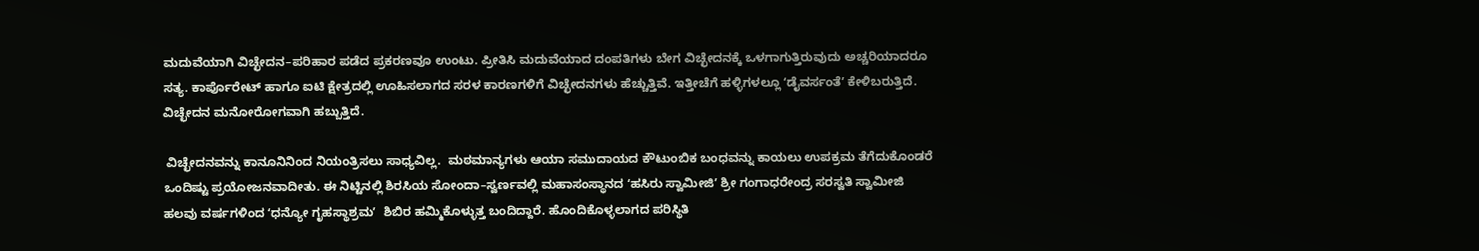ಮದುವೆಯಾಗಿ ವಿಚ್ಛೇದನ–ಪರಿಹಾರ ಪಡೆದ ಪ್ರಕರಣವೂ ಉಂಟು. ಪ್ರೀತಿಸಿ ಮದುವೆಯಾದ ದಂಪತಿಗಳು ಬೇಗ ವಿಚ್ಛೇದನಕ್ಕೆ ಒಳಗಾಗುತ್ತಿರುವುದು ಅಚ್ಚರಿಯಾದರೂ ಸತ್ಯ. ಕಾರ್ಪೊರೇಟ್‌ ಹಾಗೂ ಐಟಿ ಕ್ಷೇತ್ರದಲ್ಲಿ ಊಹಿಸಲಾಗದ ಸರಳ ಕಾರಣಗಳಿಗೆ ವಿಚ್ಛೇದನಗಳು ಹೆಚ್ಚುತ್ತಿವೆ. ಇತ್ತೀಚೆಗೆ ಹಳ್ಳಿಗಳಲ್ಲೂ ʻಡೈವರ್ಸಂತೆʼ ಕೇಳಿಬರುತ್ತಿದೆ. ವಿಚ್ಛೇದನ ಮನೋರೋಗವಾಗಿ ಹಬ್ಬುತ್ತಿದೆ.

 ವಿಚ್ಛೇದನವನ್ನು ಕಾನೂನಿನಿಂದ ನಿಯಂತ್ರಿಸಲು ಸಾಧ್ಯವಿಲ್ಲ.  ಮಠಮಾನ್ಯಗಳು ಆಯಾ ಸಮುದಾಯದ ಕೌಟುಂಬಿಕ ಬಂಧವನ್ನು ಕಾಯಲು ಉಪಕ್ರಮ ತೆಗೆದುಕೊಂಡರೆ ಒಂದಿಷ್ಟು ಪ್ರಯೋಜನವಾದೀತು. ಈ ನಿಟ್ಟಿನಲ್ಲಿ ಶಿರಸಿಯ ಸೋಂದಾ–ಸ್ವರ್ಣವಲ್ಲಿ ಮಹಾಸಂಸ್ಥಾನದ ʻಹಸಿರು ಸ್ವಾಮೀಜಿʼ ಶ್ರೀ ಗಂಗಾಧರೇಂದ್ರ ಸರಸ್ವತಿ ಸ್ವಾಮೀಜಿ ಹಲವು ವರ್ಷಗಳಿಂದ ʻಧನ್ಯೋ ಗೃಹಸ್ಥಾಶ್ರಮʼ  ಶಿಬಿರ ಹಮ್ಮಿಕೊಳ್ಳುತ್ತ ಬಂದಿದ್ದಾರೆ. ಹೊಂದಿಕೊಳ್ಳಲಾಗದ ಪರಿಸ್ಥಿತಿ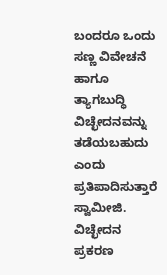ಬಂದರೂ ಒಂದು ಸಣ್ಣ ವಿವೇಚನೆ ಹಾಗೂ ತ್ಯಾಗಬುದ್ಧಿ ವಿಚ್ಛೇದನವನ್ನು ತಡೆಯಬಹುದು ಎಂದು ಪ್ರತಿಪಾದಿಸುತ್ತಾರೆ ಸ್ವಾಮೀಜಿ. ವಿಚ್ಛೇದನ ಪ್ರಕರಣ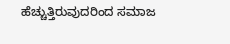ಹೆಚ್ಚುತ್ತಿರುವುದರಿಂದ ಸಮಾಜ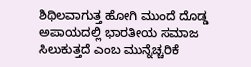ಶಿಥಿಲವಾಗುತ್ತ ಹೋಗಿ ಮುಂದೆ ದೊಡ್ಡ ಅಪಾಯದಲ್ಲಿ ಭಾರತೀಯ ಸಮಾಜ ಸಿಲುಕುತ್ತದೆ ಎಂಬ ಮುನ್ನೆಚ್ಚರಿಕೆ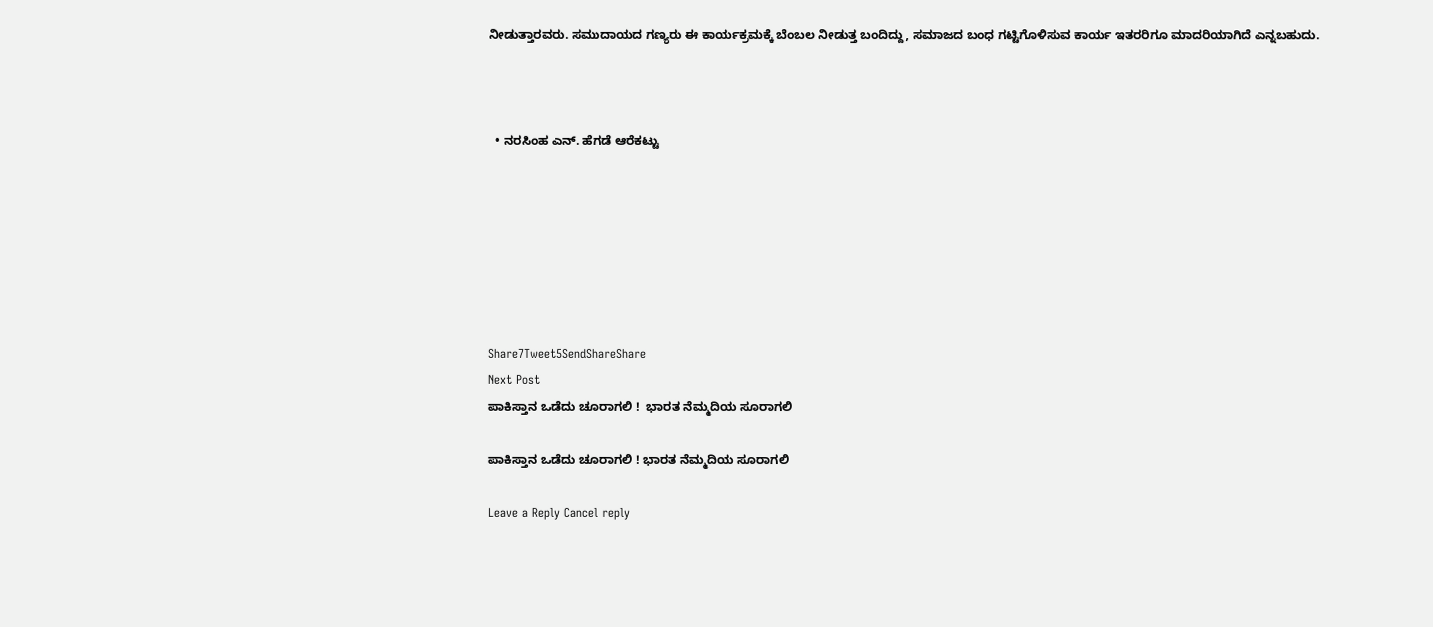ನೀಡುತ್ತಾರವರು. ಸಮುದಾಯದ ಗಣ್ಯರು ಈ ಕಾರ್ಯಕ್ರಮಕ್ಕೆ ಬೆಂಬಲ ನೀಡುತ್ತ ಬಂದಿದ್ದು, ಸಮಾಜದ ಬಂಧ ಗಟ್ಟಿಗೊಳಿಸುವ ಕಾರ್ಯ ಇತರರಿಗೂ ಮಾದರಿಯಾಗಿದೆ ಎನ್ನಬಹುದು.



  • ನರಸಿಂಹ ಎನ್. ಹೆಗಡೆ ಆರೆಕಟ್ಟು







Share7Tweet5SendShareShare
Next Post
ಪಾಕಿಸ್ತಾನ ಒಡೆದು ಚೂರಾಗಲಿ !  ಭಾರತ ನೆಮ್ಮದಿಯ ಸೂರಾಗಲಿ

ಪಾಕಿಸ್ತಾನ ಒಡೆದು ಚೂರಾಗಲಿ ! ಭಾರತ ನೆಮ್ಮದಿಯ ಸೂರಾಗಲಿ

Leave a Reply Cancel reply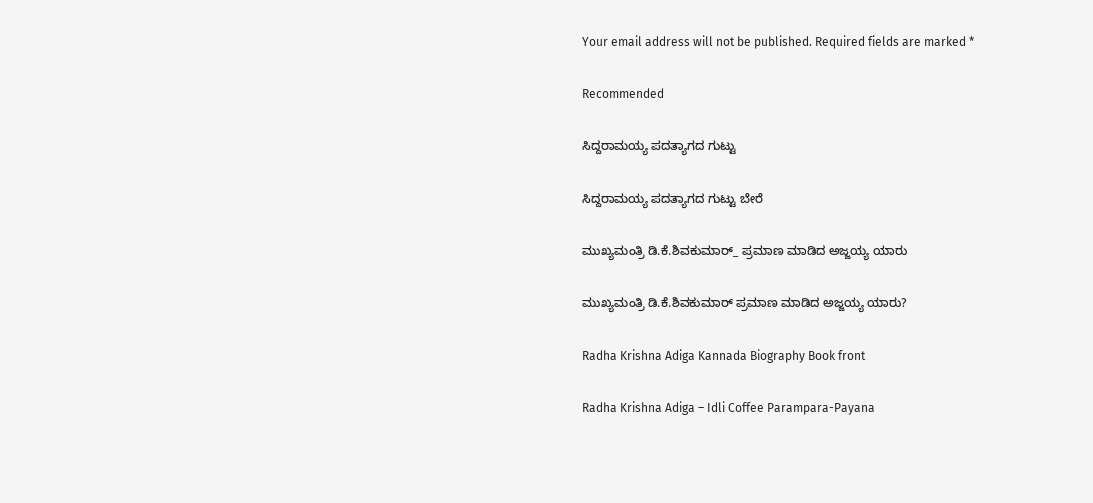Your email address will not be published. Required fields are marked *

Recommended

ಸಿದ್ದರಾಮಯ್ಯ ಪದತ್ಯಾಗದ ಗುಟ್ಟು

ಸಿದ್ದರಾಮಯ್ಯ ಪದತ್ಯಾಗದ ಗುಟ್ಟು ಬೇರೆ

ಮುಖ್ಯಮಂತ್ರಿ ಡಿ.ಕೆ.ಶಿವಕುಮಾರ್_ ಪ್ರಮಾಣ ಮಾಡಿದ ಅಜ್ಜಯ್ಯ ಯಾರು

ಮುಖ್ಯಮಂತ್ರಿ ಡಿ.ಕೆ.ಶಿವಕುಮಾರ್‌ ಪ್ರಮಾಣ ಮಾಡಿದ ಅಜ್ಜಯ್ಯ ಯಾರು?

Radha Krishna Adiga Kannada Biography Book front

Radha Krishna Adiga – Idli Coffee Parampara-Payana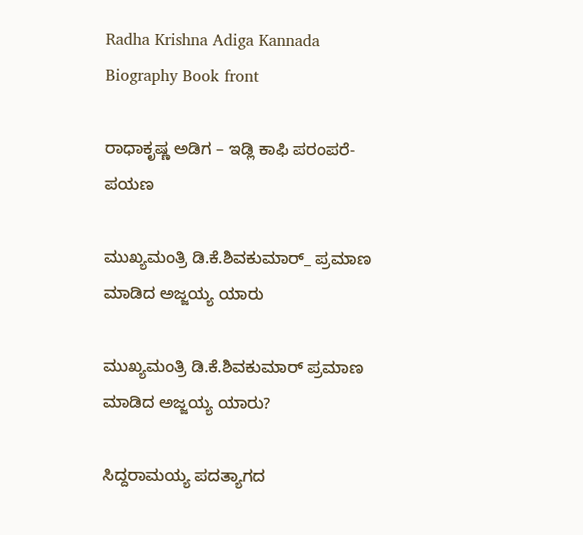Radha Krishna Adiga Kannada Biography Book front

ರಾಧಾಕೃಷ್ಣ ಅಡಿಗ – ಇಡ್ಲಿ ಕಾಫಿ ಪರಂಪರೆ-ಪಯಣ

ಮುಖ್ಯಮಂತ್ರಿ ಡಿ.ಕೆ.ಶಿವಕುಮಾರ್_ ಪ್ರಮಾಣ ಮಾಡಿದ ಅಜ್ಜಯ್ಯ ಯಾರು

ಮುಖ್ಯಮಂತ್ರಿ ಡಿ.ಕೆ.ಶಿವಕುಮಾರ್‌ ಪ್ರಮಾಣ ಮಾಡಿದ ಅಜ್ಜಯ್ಯ ಯಾರು?

ಸಿದ್ದರಾಮಯ್ಯ ಪದತ್ಯಾಗದ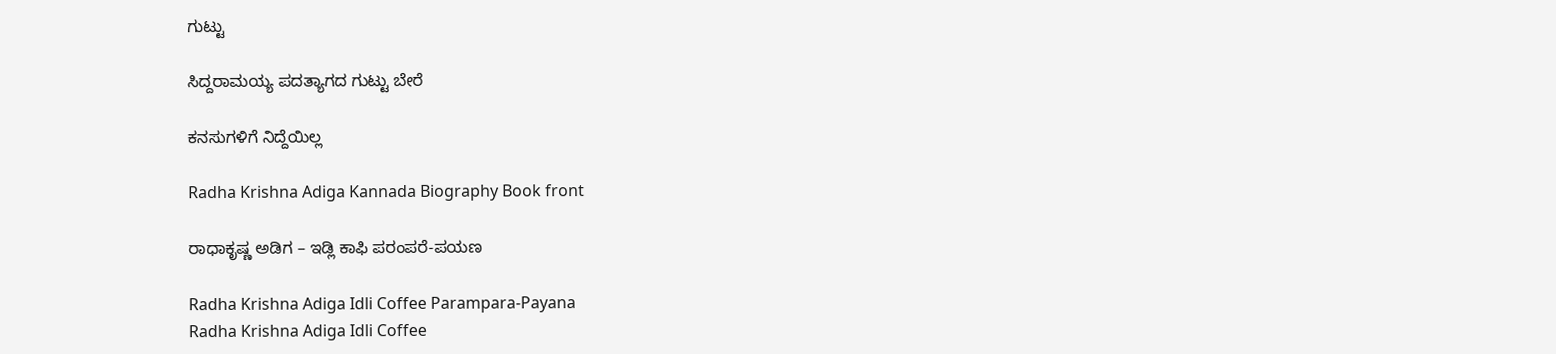ಗುಟ್ಟು

ಸಿದ್ದರಾಮಯ್ಯ ಪದತ್ಯಾಗದ ಗುಟ್ಟು ಬೇರೆ

ಕನಸುಗಳಿಗೆ ನಿದ್ದೆಯಿಲ್ಲ

Radha Krishna Adiga Kannada Biography Book front

ರಾಧಾಕೃಷ್ಣ ಅಡಿಗ – ಇಡ್ಲಿ ಕಾಫಿ ಪರಂಪರೆ-ಪಯಣ

Radha Krishna Adiga Idli Coffee Parampara-Payana
Radha Krishna Adiga Idli Coffee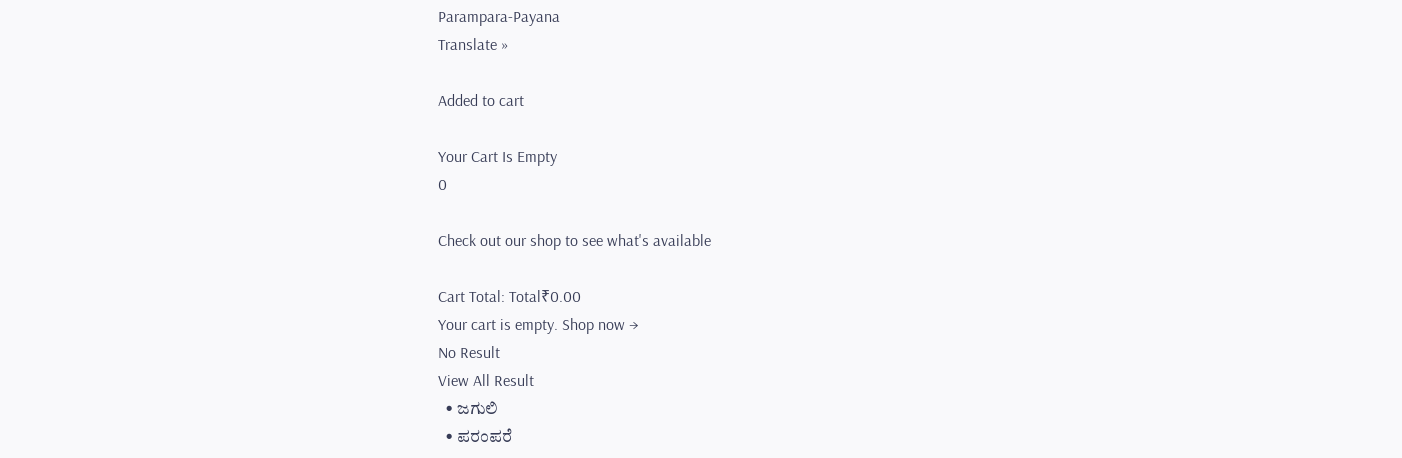Parampara-Payana
Translate »

Added to cart

Your Cart Is Empty
0

Check out our shop to see what's available

Cart Total: Total₹0.00
Your cart is empty. Shop now →
No Result
View All Result
  • ಜಗುಲಿ
  • ಪರಂಪರೆ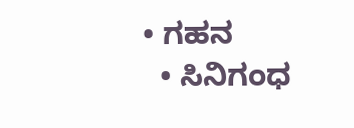• ಗಹನ
  • ಸಿನಿಗಂಧ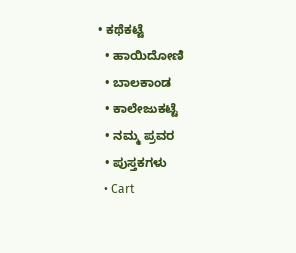• ಕಥೆಕಟ್ಟೆ
  • ಹಾಯಿದೋಣಿ
  • ಬಾಲಕಾಂಡ
  • ಕಾಲೇಜುಕಟ್ಟೆ
  • ನಮ್ಮ ಪ್ರವರ
  • ಪುಸ್ತಕಗಳು
  • Cart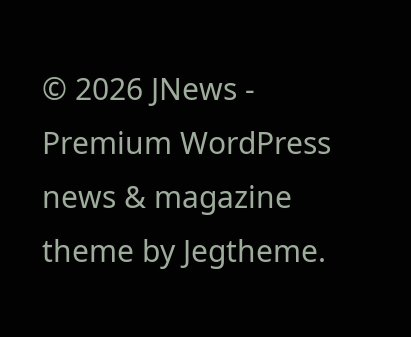© 2026 JNews - Premium WordPress news & magazine theme by Jegtheme.